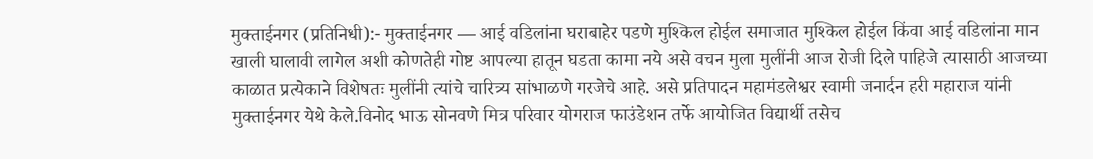मुक्ताईनगर (प्रतिनिधी):- मुक्ताईनगर — आई वडिलांना घराबाहेर पडणे मुश्किल होईल समाजात मुश्किल होईल किंवा आई वडिलांना मान खाली घालावी लागेल अशी कोणतेही गोष्ट आपल्या हातून घडता कामा नये असे वचन मुला मुलींनी आज रोजी दिले पाहिजे त्यासाठी आजच्या काळात प्रत्येकाने विशेषतः मुलींनी त्यांचे चारित्र्य सांभाळणे गरजेचे आहे. असे प्रतिपादन महामंडलेश्वर स्वामी जनार्दन हरी महाराज यांनी मुक्ताईनगर येथे केले.विनोद भाऊ सोनवणे मित्र परिवार योगराज फाउंडेशन तर्फे आयोजित विद्यार्थी तसेच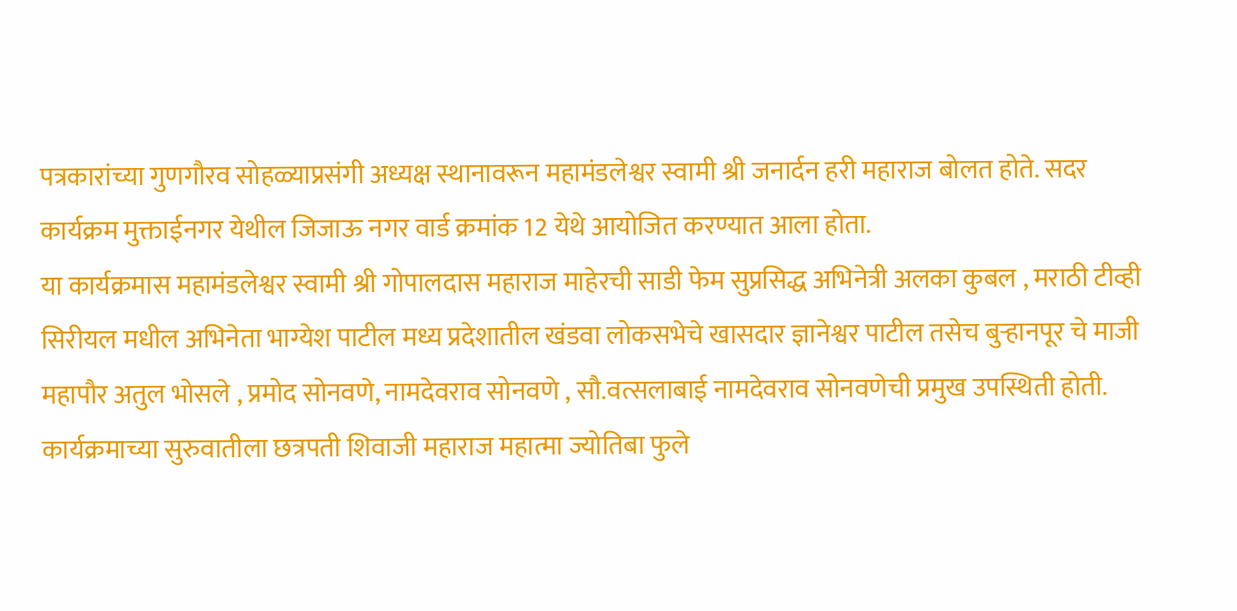पत्रकारांच्या गुणगौरव सोहळ्याप्रसंगी अध्यक्ष स्थानावरून महामंडलेश्वर स्वामी श्री जनार्दन हरी महाराज बोलत होते. सदर कार्यक्रम मुक्ताईनगर येथील जिजाऊ नगर वार्ड क्रमांक 12 येथे आयोजित करण्यात आला होता.
या कार्यक्रमास महामंडलेश्वर स्वामी श्री गोपालदास महाराज माहेरची साडी फेम सुप्रसिद्ध अभिनेत्री अलका कुबल , मराठी टीव्ही सिरीयल मधील अभिनेता भाग्येश पाटील मध्य प्रदेशातील खंडवा लोकसभेचे खासदार ज्ञानेश्वर पाटील तसेच बुऱ्हानपूर चे माजी महापौर अतुल भोसले , प्रमोद सोनवणे, नामदेवराव सोनवणे , सौ.वत्सलाबाई नामदेवराव सोनवणेची प्रमुख उपस्थिती होती.
कार्यक्रमाच्या सुरुवातीला छत्रपती शिवाजी महाराज महात्मा ज्योतिबा फुले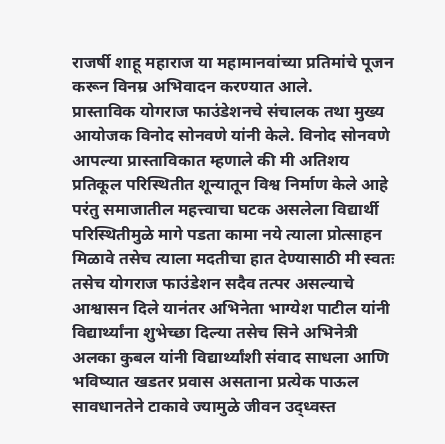राजर्षी शाहू महाराज या महामानवांच्या प्रतिमांचे पूजन करून विनम्र अभिवादन करण्यात आले.
प्रास्ताविक योगराज फाउंडेशनचे संचालक तथा मुख्य आयोजक विनोद सोनवणे यांनी केले. विनोद सोनवणे आपल्या प्रास्ताविकात म्हणाले की मी अतिशय प्रतिकूल परिस्थितीत शून्यातून विश्व निर्माण केले आहे परंतु समाजातील महत्त्वाचा घटक असलेला विद्यार्थी परिस्थितीमुळे मागे पडता कामा नये त्याला प्रोत्साहन मिळावे तसेच त्याला मदतीचा हात देण्यासाठी मी स्वतः तसेच योगराज फाउंडेशन सदैव तत्पर असल्याचे आश्वासन दिले यानंतर अभिनेता भाग्येश पाटील यांनी विद्यार्थ्यांना शुभेच्छा दिल्या तसेच सिने अभिनेत्री अलका कुबल यांनी विद्यार्थ्यांशी संवाद साधला आणि भविष्यात खडतर प्रवास असताना प्रत्येक पाऊल सावधानतेने टाकावे ज्यामुळे जीवन उद्ध्वस्त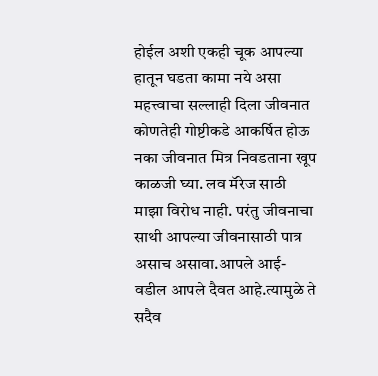होईल अशी एकही चूक आपल्या हातून घडता कामा नये असा महत्त्वाचा सल्लाही दिला जीवनात कोणतेही गोष्टीकडे आकर्षित होऊ नका जीवनात मित्र निवडताना खूप काळजी घ्या. लव मॅरेज साठी माझा विरोध नाही. परंतु जीवनाचा साथी आपल्या जीवनासाठी पात्र असाच असावा.आपले आई-वडील आपले दैवत आहे.त्यामुळे ते सदैव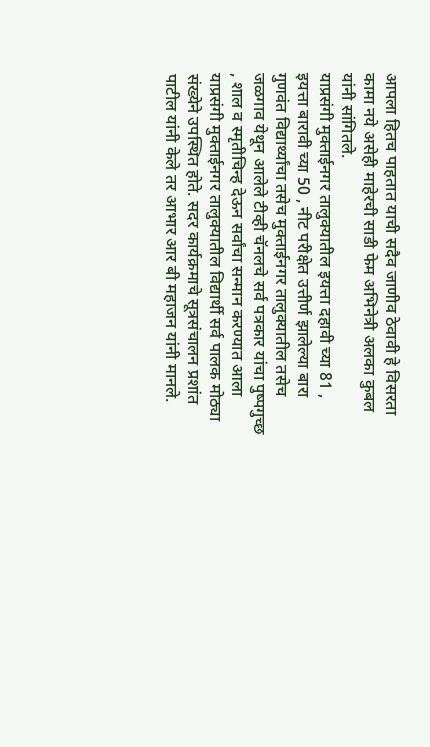आपला हितच पाहतात याची सदैव जाणीव ठेवावी हे विसरता कामा नये असेही माहेरची साडी फेम अभिनेत्री अलका कुबल यांनी सांगितले.
याप्रसंगी मुक्ताईनगर तालुक्यातील इयत्ता दहावी च्या 81 , इयत्ता बारावी च्या 50 , नीट परीक्षेत उत्तीर्ण झालेल्या बारा गुणवंत विद्यार्थ्यांचा तसेच मुक्ताईनगर तालुक्यातील तसेच जळगाव येथून आलेले टीव्ही चॅनलचे सर्व पत्रकार यांचा पुष्पगुच्छ , शाल व स्मृतीचिन्ह देऊन सर्वांचा सन्मान करण्यात आला याप्रसंगी मुक्ताईनगर तालुक्यातील विद्यार्थी सर्व पालक मोठ्या संख्येने उपस्थित होते. सदर कार्यक्रमाचे सूत्रसंचालन प्रशांत पाटील यांनी केले तर आभार आर बी महाजन यांनी मानले.